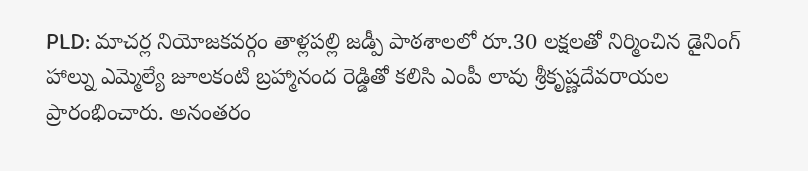PLD: మాచర్ల నియోజకవర్గం తాళ్లపల్లి జడ్పీ పాఠశాలలో రూ.30 లక్షలతో నిర్మించిన డైనింగ్ హాల్ను ఎమ్మెల్యే జూలకంటి బ్రహ్మానంద రెడ్డితో కలిసి ఎంపీ లావు శ్రీకృష్ణదేవరాయల ప్రారంభించారు. అనంతరం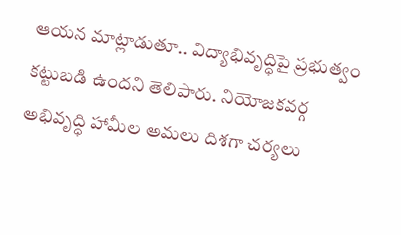ఆయన మాట్లాడుతూ.. విద్యాభివృద్ధిపై ప్రభుత్వం కట్టుబడి ఉందని తెలిపారు. నియోజకవర్గ అభివృద్ధి హామీల అమలు దిశగా చర్యలు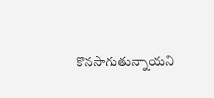కొనసాగుతున్నాయని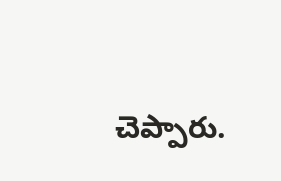చెప్పారు.